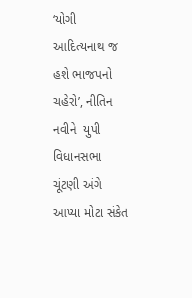‘યોગી આદિત્યનાથ જ હશે ભાજપનો ચહેરો’, નીતિન નવીને  યુપી વિધાનસભા ચૂંટણી અંગે આપ્યા મોટા સંકેત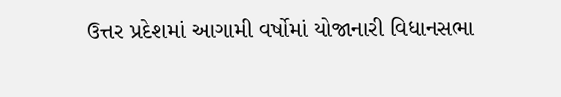ઉત્તર પ્રદેશમાં આગામી વર્ષોમાં યોજાનારી વિધાનસભા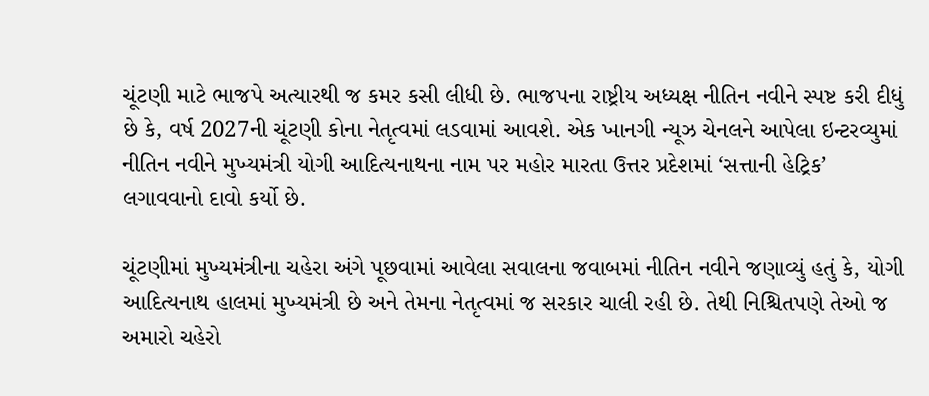ચૂંટણી માટે ભાજપે અત્યારથી જ કમર કસી લીધી છે. ભાજપના રાષ્ટ્રીય અધ્યક્ષ નીતિન નવીને સ્પષ્ટ કરી દીધું છે કે, વર્ષ 2027ની ચૂંટણી કોના નેતૃત્વમાં લડવામાં આવશે. એક ખાનગી ન્યૂઝ ચેનલને આપેલા ઇન્ટરવ્યુમાં નીતિન નવીને મુખ્યમંત્રી યોગી આદિત્યનાથના નામ પર મહોર મારતા ઉત્તર પ્રદેશમાં ‘સત્તાની હેટ્રિક’ લગાવવાનો દાવો કર્યો છે.

ચૂંટણીમાં મુખ્યમંત્રીના ચહેરા અંગે પૂછવામાં આવેલા સવાલના જવાબમાં નીતિન નવીને જણાવ્યું હતું કે, યોગી આદિત્યનાથ હાલમાં મુખ્યમંત્રી છે અને તેમના નેતૃત્વમાં જ સરકાર ચાલી રહી છે. તેથી નિશ્ચિતપણે તેઓ જ અમારો ચહેરો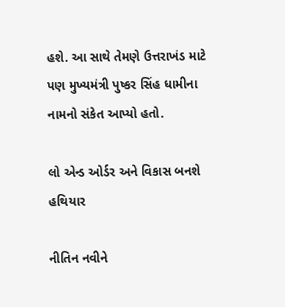હશે. આ સાથે તેમણે ઉત્તરાખંડ માટે પણ મુખ્યમંત્રી પુષ્કર સિંહ ધામીના નામનો સંકેત આપ્યો હતો.

લો એન્ડ ઓર્ડર અને વિકાસ બનશે હથિયાર

નીતિન નવીને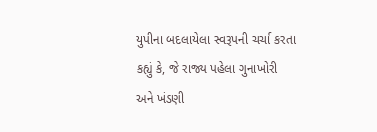યુપીના બદલાયેલા સ્વરૂપની ચર્ચા કરતા કહ્યું કે, જે રાજ્ય પહેલા ગુનાખોરી અને ખંડણી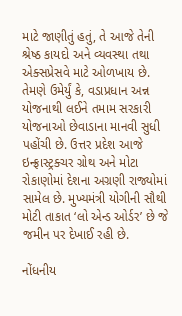માટે જાણીતું હતું, તે આજે તેની શ્રેષ્ઠ કાયદો અને વ્યવસ્થા તથા એક્સપ્રેસવે માટે ઓળખાય છે. તેમણે ઉમેર્યું કે, વડાપ્રધાન અન્ન યોજનાથી લઈને તમામ સરકારી યોજનાઓ છેવાડાના માનવી સુધી પહોંચી છે. ઉત્તર પ્રદેશ આજે ઇન્ફ્રાસ્ટ્રક્ચર ગ્રોથ અને મોટા રોકાણોમાં દેશના અગ્રણી રાજ્યોમાં સામેલ છે. મુખ્યમંત્રી યોગીની સૌથી મોટી તાકાત ‘લો એન્ડ ઓર્ડર’ છે જે જમીન પર દેખાઈ રહી છે.

નોંધનીય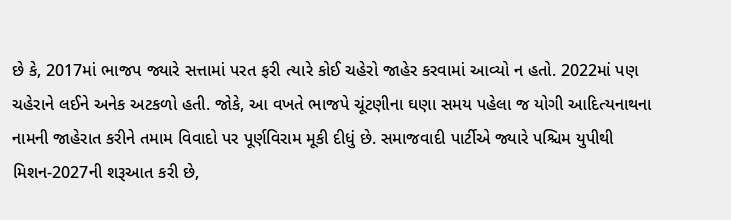છે કે, 2017માં ભાજપ જ્યારે સત્તામાં પરત ફરી ત્યારે કોઈ ચહેરો જાહેર કરવામાં આવ્યો ન હતો. 2022માં પણ ચહેરાને લઈને અનેક અટકળો હતી. જોકે, આ વખતે ભાજપે ચૂંટણીના ઘણા સમય પહેલા જ યોગી આદિત્યનાથના નામની જાહેરાત કરીને તમામ વિવાદો પર પૂર્ણવિરામ મૂકી દીધું છે. સમાજવાદી પાર્ટીએ જ્યારે પશ્ચિમ યુપીથી મિશન-2027ની શરૂઆત કરી છે,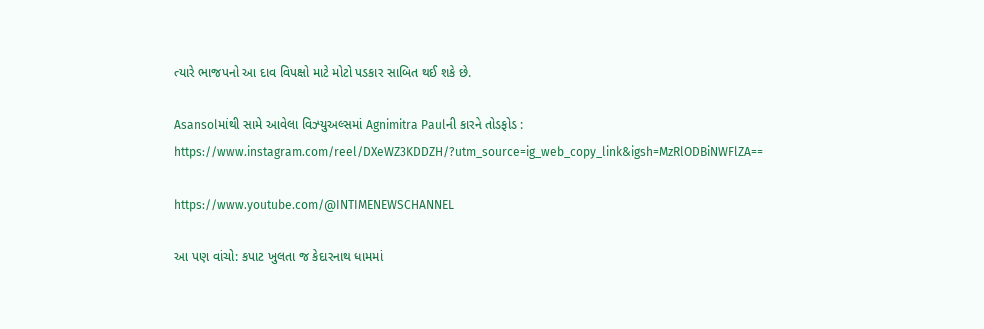ત્યારે ભાજપનો આ દાવ વિપક્ષો માટે મોટો પડકાર સાબિત થઈ શકે છે.

Asansolમાંથી સામે આવેલા વિઝ્યુઅલ્સમાં Agnimitra Paulની કારને તોડફોડ : https://www.instagram.com/reel/DXeWZ3KDDZH/?utm_source=ig_web_copy_link&igsh=MzRlODBiNWFlZA==

https://www.youtube.com/@INTIMENEWSCHANNEL

આ પણ વાંચો: કપાટ ખુલતા જ કેદારનાથ ધામમાં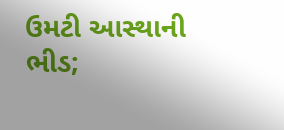ઉમટી આસ્થાની ભીડ;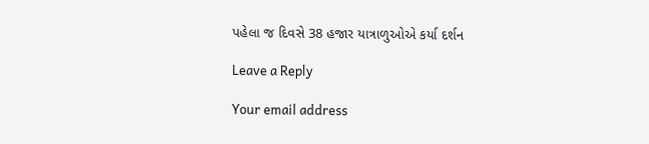પહેલા જ દિવસે 38 હજાર યાત્રાળુઓએ કર્યા દર્શન

Leave a Reply

Your email address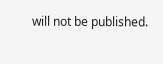will not be published.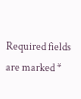Required fields are marked *